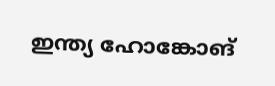ഇന്ത്യ ഹോങ്കോങ്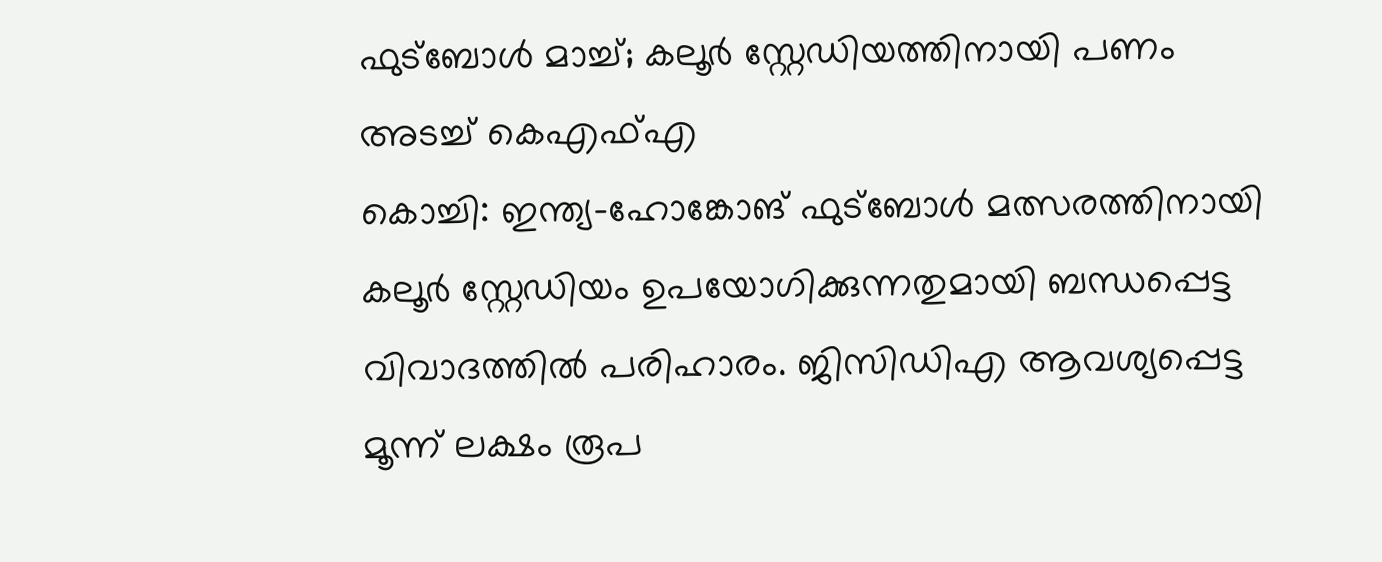ഫുട്ബോൾ മാച്ച്; കലൂർ സ്റ്റേഡിയത്തിനായി പണം അടച്ച് കെഎഫ്എ
കൊച്ചി: ഇന്ത്യ–ഹോങ്കോങ് ഫുട്ബോൾ മത്സരത്തിനായി കലൂർ സ്റ്റേഡിയം ഉപയോഗിക്കുന്നതുമായി ബന്ധപ്പെട്ട വിവാദത്തിൽ പരിഹാരം. ജിസിഡിഎ ആവശ്യപ്പെട്ട മൂന്ന് ലക്ഷം രൂപ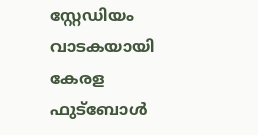സ്റ്റേഡിയം വാടകയായി കേരള ഫുട്ബോൾ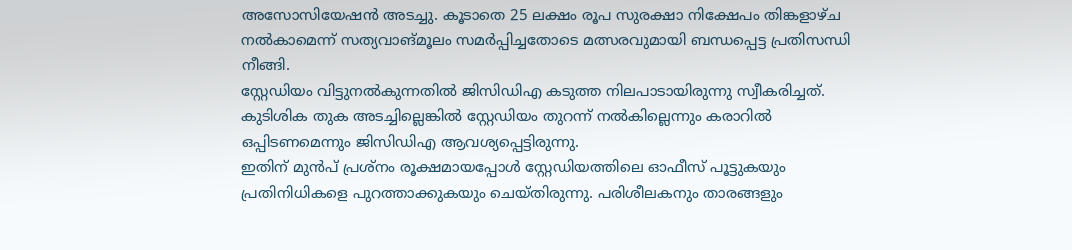അസോസിയേഷൻ അടച്ചു. കൂടാതെ 25 ലക്ഷം രൂപ സുരക്ഷാ നിക്ഷേപം തിങ്കളാഴ്ച നൽകാമെന്ന് സത്യവാങ്മൂലം സമർപ്പിച്ചതോടെ മത്സരവുമായി ബന്ധപ്പെട്ട പ്രതിസന്ധി നീങ്ങി.
സ്റ്റേഡിയം വിട്ടുനൽകുന്നതിൽ ജിസിഡിഎ കടുത്ത നിലപാടായിരുന്നു സ്വീകരിച്ചത്. കുടിശിക തുക അടച്ചില്ലെങ്കിൽ സ്റ്റേഡിയം തുറന്ന് നൽകില്ലെന്നും കരാറിൽ ഒപ്പിടണമെന്നും ജിസിഡിഎ ആവശ്യപ്പെട്ടിരുന്നു.
ഇതിന് മുൻപ് പ്രശ്നം രൂക്ഷമായപ്പോൾ സ്റ്റേഡിയത്തിലെ ഓഫീസ് പൂട്ടുകയും പ്രതിനിധികളെ പുറത്താക്കുകയും ചെയ്തിരുന്നു. പരിശീലകനും താരങ്ങളും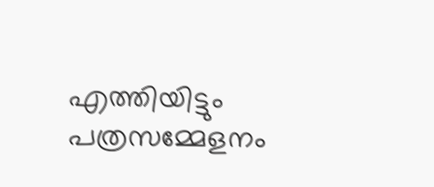എത്തിയിട്ടും പത്രസമ്മേളനം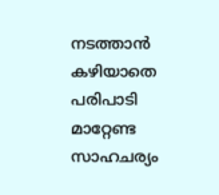നടത്താൻ കഴിയാതെ പരിപാടി മാറ്റേണ്ട സാഹചര്യം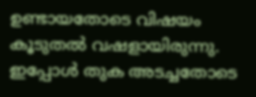ഉണ്ടായതോടെ വിഷയം കൂടുതൽ വഷളായിരുന്നു. ഇപ്പോൾ തുക അടച്ചതോടെ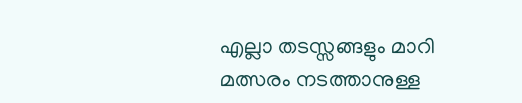എല്ലാ തടസ്സങ്ങളും മാറി മത്സരം നടത്താനുള്ള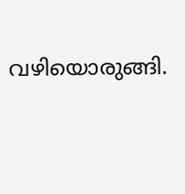വഴിയൊരുങ്ങി.